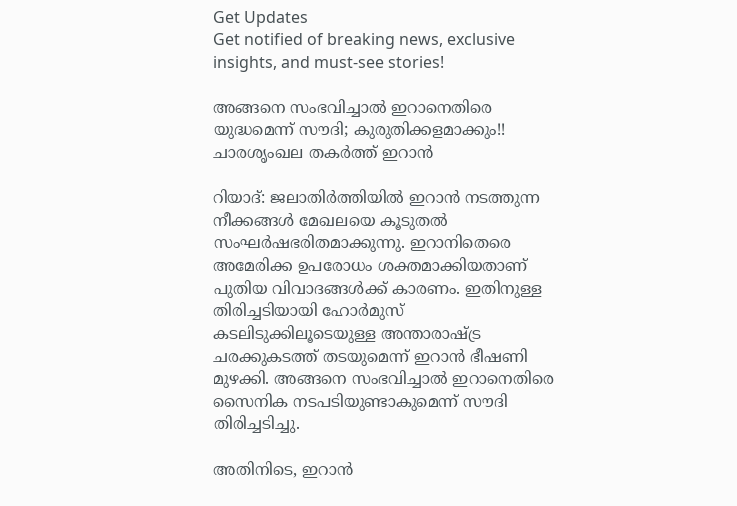Get Updates
Get notified of breaking news, exclusive insights, and must-see stories!

അങ്ങനെ സംഭവിച്ചാല്‍ ഇറാനെതിരെ യുദ്ധമെന്ന് സൗദി; കുരുതിക്കളമാക്കും!! ചാരശൃംഖല തകര്‍ത്ത് ഇറാന്‍

റിയാദ്: ജലാതിര്‍ത്തിയില്‍ ഇറാന്‍ നടത്തുന്ന നീക്കങ്ങള്‍ മേഖലയെ കൂടുതല്‍ സംഘര്‍ഷഭരിതമാക്കുന്നു. ഇറാനിതെരെ അമേരിക്ക ഉപരോധം ശക്തമാക്കിയതാണ് പുതിയ വിവാദങ്ങള്‍ക്ക് കാരണം. ഇതിനുള്ള തിരിച്ചടിയായി ഹോര്‍മുസ് കടലിടുക്കിലൂടെയുള്ള അന്താരാഷ്ട്ര ചരക്കുകടത്ത് തടയുമെന്ന് ഇറാന്‍ ഭീഷണി മുഴക്കി. അങ്ങനെ സംഭവിച്ചാല്‍ ഇറാനെതിരെ സൈനിക നടപടിയുണ്ടാകുമെന്ന് സൗദി തിരിച്ചടിച്ചു.

അതിനിടെ, ഇറാന്‍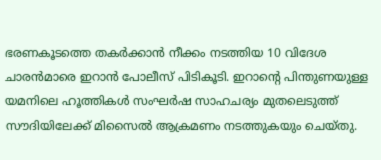ഭരണകൂടത്തെ തകര്‍ക്കാന്‍ നീക്കം നടത്തിയ 10 വിദേശ ചാരന്‍മാരെ ഇറാന്‍ പോലീസ് പിടികൂടി. ഇറാന്റെ പിന്തുണയുള്ള യമനിലെ ഹൂത്തികള്‍ സംഘര്‍ഷ സാഹചര്യം മുതലെടുത്ത് സൗദിയിലേക്ക് മിസൈല്‍ ആക്രമണം നടത്തുകയും ചെയ്തു.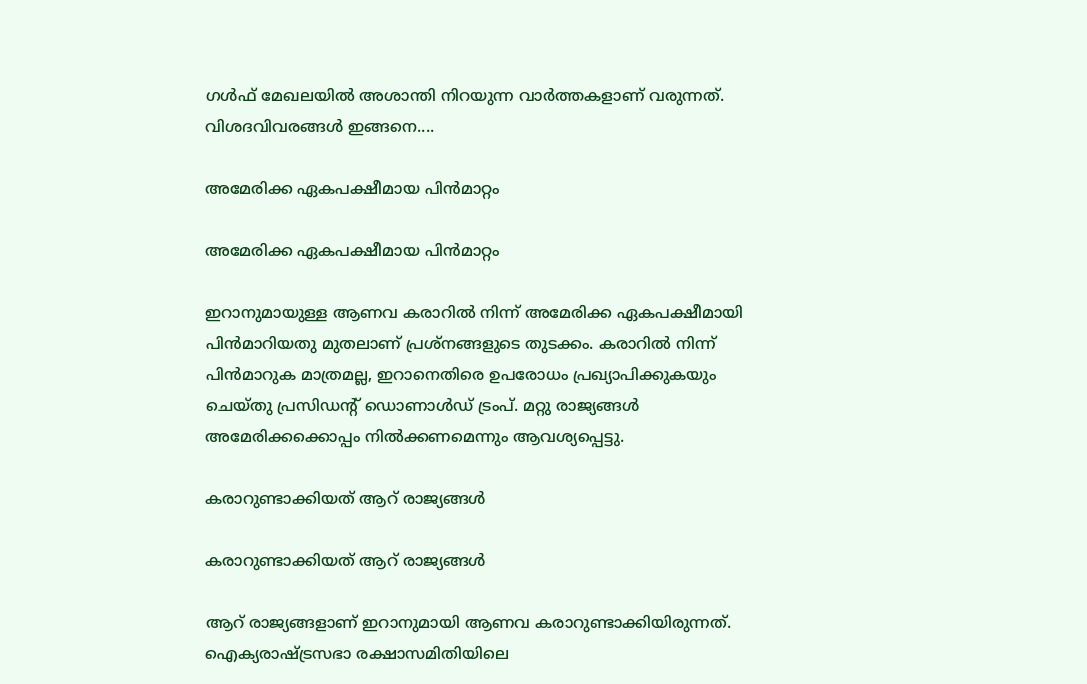ഗള്‍ഫ് മേഖലയില്‍ അശാന്തി നിറയുന്ന വാര്‍ത്തകളാണ് വരുന്നത്. വിശദവിവരങ്ങള്‍ ഇങ്ങനെ....

അമേരിക്ക ഏകപക്ഷീമായ പിന്‍മാറ്റം

അമേരിക്ക ഏകപക്ഷീമായ പിന്‍മാറ്റം

ഇറാനുമായുള്ള ആണവ കരാറില്‍ നിന്ന് അമേരിക്ക ഏകപക്ഷീമായി പിന്‍മാറിയതു മുതലാണ് പ്രശ്‌നങ്ങളുടെ തുടക്കം. കരാറില്‍ നിന്ന് പിന്‍മാറുക മാത്രമല്ല, ഇറാനെതിരെ ഉപരോധം പ്രഖ്യാപിക്കുകയും ചെയ്തു പ്രസിഡന്റ് ഡൊണാള്‍ഡ് ട്രംപ്. മറ്റു രാജ്യങ്ങള്‍ അമേരിക്കക്കൊപ്പം നില്‍ക്കണമെന്നും ആവശ്യപ്പെട്ടു.

കരാറുണ്ടാക്കിയത് ആറ് രാജ്യങ്ങള്‍

കരാറുണ്ടാക്കിയത് ആറ് രാജ്യങ്ങള്‍

ആറ് രാജ്യങ്ങളാണ് ഇറാനുമായി ആണവ കരാറുണ്ടാക്കിയിരുന്നത്. ഐക്യരാഷ്ട്രസഭാ രക്ഷാസമിതിയിലെ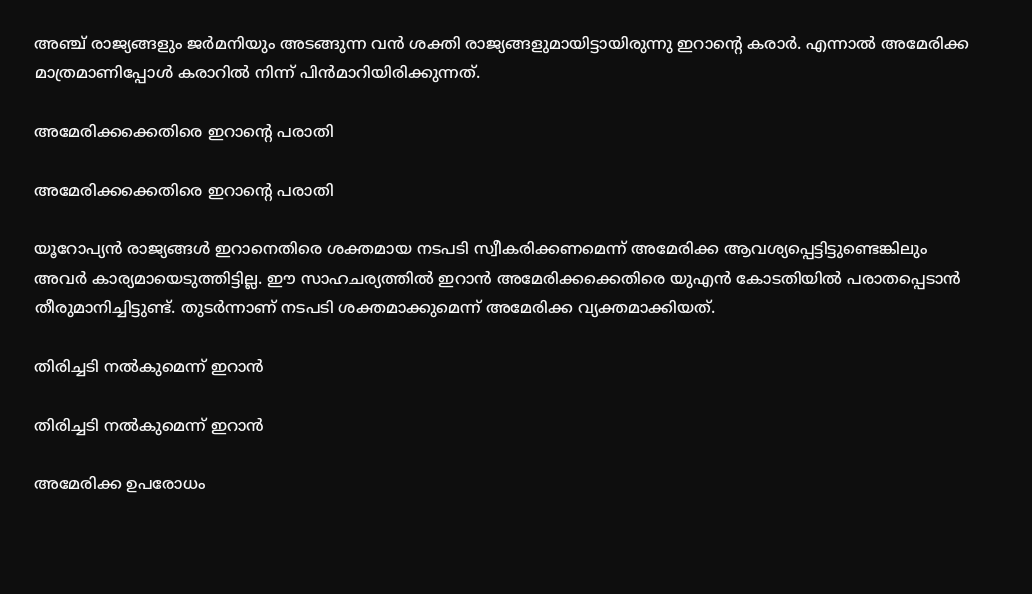അഞ്ച് രാജ്യങ്ങളും ജര്‍മനിയും അടങ്ങുന്ന വന്‍ ശക്തി രാജ്യങ്ങളുമായിട്ടായിരുന്നു ഇറാന്റെ കരാര്‍. എന്നാല്‍ അമേരിക്ക മാത്രമാണിപ്പോള്‍ കരാറില്‍ നിന്ന് പിന്‍മാറിയിരിക്കുന്നത്.

അമേരിക്കക്കെതിരെ ഇറാന്റെ പരാതി

അമേരിക്കക്കെതിരെ ഇറാന്റെ പരാതി

യൂറോപ്യന്‍ രാജ്യങ്ങള്‍ ഇറാനെതിരെ ശക്തമായ നടപടി സ്വീകരിക്കണമെന്ന് അമേരിക്ക ആവശ്യപ്പെട്ടിട്ടുണ്ടെങ്കിലും അവര്‍ കാര്യമായെടുത്തിട്ടില്ല. ഈ സാഹചര്യത്തില്‍ ഇറാന്‍ അമേരിക്കക്കെതിരെ യുഎന്‍ കോടതിയില്‍ പരാതപ്പെടാന്‍ തീരുമാനിച്ചിട്ടുണ്ട്. തുടര്‍ന്നാണ് നടപടി ശക്തമാക്കുമെന്ന് അമേരിക്ക വ്യക്തമാക്കിയത്.

തിരിച്ചടി നല്‍കുമെന്ന് ഇറാന്‍

തിരിച്ചടി നല്‍കുമെന്ന് ഇറാന്‍

അമേരിക്ക ഉപരോധം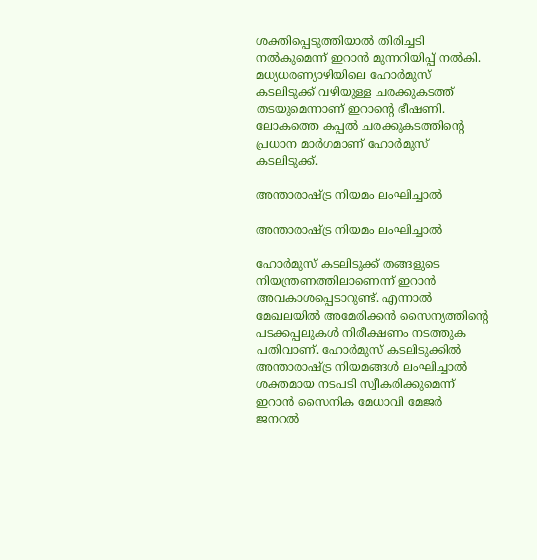ശക്തിപ്പെടുത്തിയാല്‍ തിരിച്ചടി നല്‍കുമെന്ന് ഇറാന്‍ മുന്നറിയിപ്പ് നല്‍കി. മധ്യധരണ്യാഴിയിലെ ഹോര്‍മുസ് കടലിടുക്ക് വഴിയുള്ള ചരക്കുകടത്ത് തടയുമെന്നാണ് ഇറാന്റെ ഭീഷണി. ലോകത്തെ കപ്പല്‍ ചരക്കുകടത്തിന്റെ പ്രധാന മാര്‍ഗമാണ് ഹോര്‍മുസ് കടലിടുക്ക്.

അന്താരാഷ്ട്ര നിയമം ലംഘിച്ചാല്‍

അന്താരാഷ്ട്ര നിയമം ലംഘിച്ചാല്‍

ഹോര്‍മുസ് കടലിടുക്ക് തങ്ങളുടെ നിയന്ത്രണത്തിലാണെന്ന് ഇറാന്‍ അവകാശപ്പെടാറുണ്ട്. എന്നാല്‍ മേഖലയില്‍ അമേരിക്കന്‍ സൈന്യത്തിന്റെ പടക്കപ്പലുകള്‍ നിരീക്ഷണം നടത്തുക പതിവാണ്. ഹോര്‍മുസ് കടലിടുക്കില്‍ അന്താരാഷ്ട്ര നിയമങ്ങള്‍ ലംഘിച്ചാല്‍ ശക്തമായ നടപടി സ്വീകരിക്കുമെന്ന് ഇറാന്‍ സൈനിക മേധാവി മേജര്‍ ജനറല്‍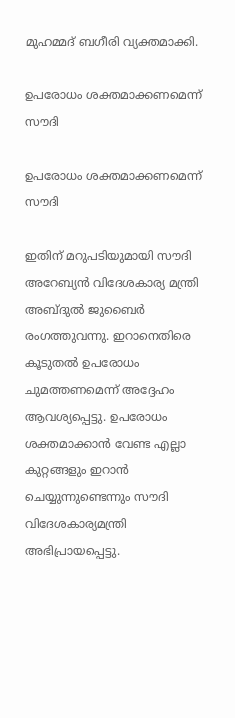മുഹമ്മദ് ബഗീരി വ്യക്തമാക്കി.

ഉപരോധം ശക്തമാക്കണമെന്ന് സൗദി

ഉപരോധം ശക്തമാക്കണമെന്ന് സൗദി

ഇതിന് മറുപടിയുമായി സൗദി അറേബ്യന്‍ വിദേശകാര്യ മന്ത്രി അബ്ദുല്‍ ജുബൈര്‍ രംഗത്തുവന്നു. ഇറാനെതിരെ കൂടുതല്‍ ഉപരോധം ചുമത്തണമെന്ന് അദ്ദേഹം ആവശ്യപ്പെട്ടു. ഉപരോധം ശക്തമാക്കാന്‍ വേണ്ട എല്ലാ കുറ്റങ്ങളും ഇറാന്‍ ചെയ്യുന്നുണ്ടെന്നും സൗദി വിദേശകാര്യമന്ത്രി അഭിപ്രായപ്പെട്ടു.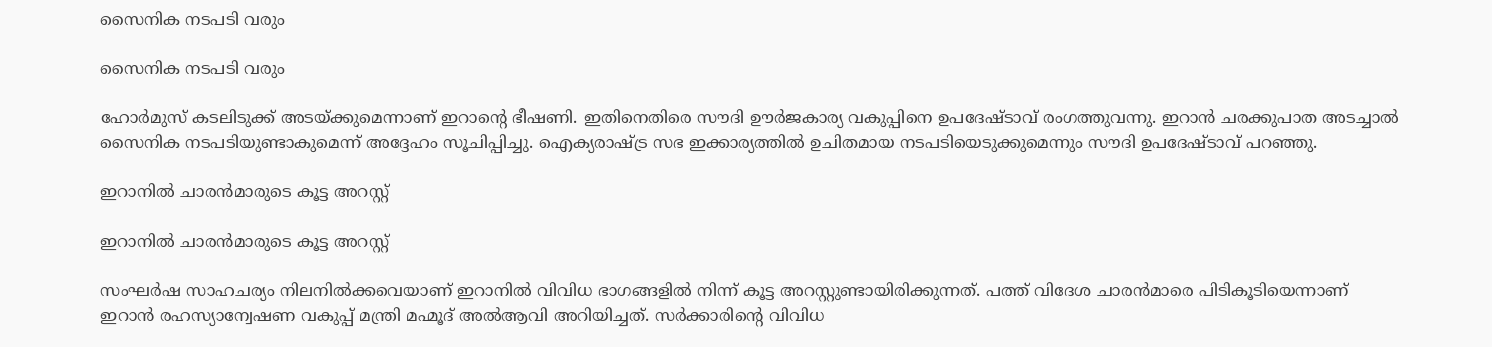സൈനിക നടപടി വരും

സൈനിക നടപടി വരും

ഹോര്‍മുസ് കടലിടുക്ക് അടയ്ക്കുമെന്നാണ് ഇറാന്റെ ഭീഷണി. ഇതിനെതിരെ സൗദി ഊര്‍ജകാര്യ വകുപ്പിനെ ഉപദേഷ്ടാവ് രംഗത്തുവന്നു. ഇറാന്‍ ചരക്കുപാത അടച്ചാല്‍ സൈനിക നടപടിയുണ്ടാകുമെന്ന് അദ്ദേഹം സൂചിപ്പിച്ചു. ഐക്യരാഷ്ട്ര സഭ ഇക്കാര്യത്തില്‍ ഉചിതമായ നടപടിയെടുക്കുമെന്നും സൗദി ഉപദേഷ്ടാവ് പറഞ്ഞു.

ഇറാനില്‍ ചാരന്‍മാരുടെ കൂട്ട അറസ്റ്റ്

ഇറാനില്‍ ചാരന്‍മാരുടെ കൂട്ട അറസ്റ്റ്

സംഘര്‍ഷ സാഹചര്യം നിലനില്‍ക്കവെയാണ് ഇറാനില്‍ വിവിധ ഭാഗങ്ങളില്‍ നിന്ന് കൂട്ട അറസ്റ്റുണ്ടായിരിക്കുന്നത്. പത്ത് വിദേശ ചാരന്‍മാരെ പിടികൂടിയെന്നാണ് ഇറാന്‍ രഹസ്യാന്വേഷണ വകുപ്പ് മന്ത്രി മഹ്മൂദ് അല്‍ആവി അറിയിച്ചത്. സര്‍ക്കാരിന്റെ വിവിധ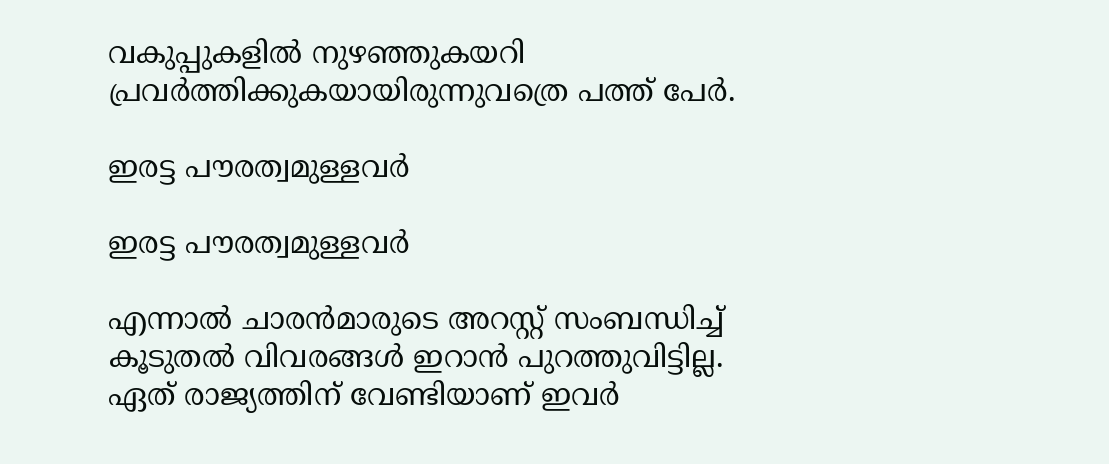വകുപ്പുകളില്‍ നുഴഞ്ഞുകയറി പ്രവര്‍ത്തിക്കുകയായിരുന്നുവത്രെ പത്ത് പേര്‍.

ഇരട്ട പൗരത്വമുള്ളവര്‍

ഇരട്ട പൗരത്വമുള്ളവര്‍

എന്നാല്‍ ചാരന്‍മാരുടെ അറസ്റ്റ് സംബന്ധിച്ച് കൂടുതല്‍ വിവരങ്ങള്‍ ഇറാന്‍ പുറത്തുവിട്ടില്ല. ഏത് രാജ്യത്തിന് വേണ്ടിയാണ് ഇവര്‍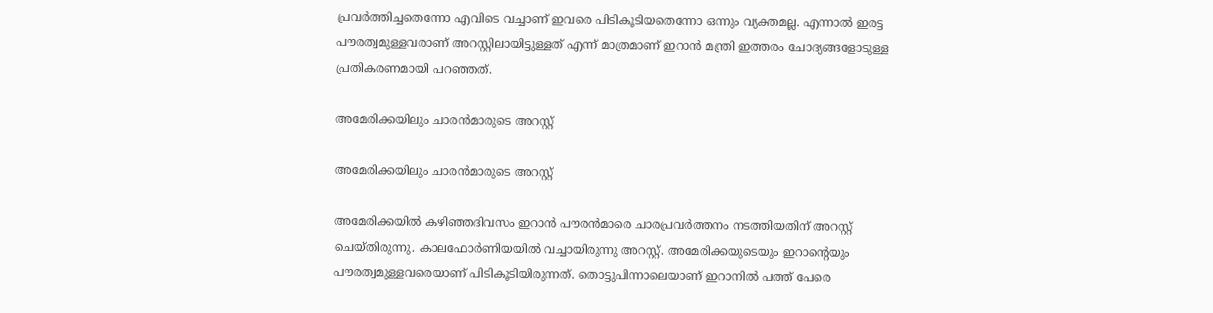പ്രവര്‍ത്തിച്ചതെന്നോ എവിടെ വച്ചാണ് ഇവരെ പിടികൂടിയതെന്നോ ഒന്നും വ്യക്തമല്ല. എന്നാല്‍ ഇരട്ട പൗരത്വമുള്ളവരാണ് അറസ്റ്റിലായിട്ടുള്ളത് എന്ന് മാത്രമാണ് ഇറാന്‍ മന്ത്രി ഇത്തരം ചോദ്യങ്ങളോടുള്ള പ്രതികരണമായി പറഞ്ഞത്.

അമേരിക്കയിലും ചാരന്‍മാരുടെ അറസ്റ്റ്

അമേരിക്കയിലും ചാരന്‍മാരുടെ അറസ്റ്റ്

അമേരിക്കയില്‍ കഴിഞ്ഞദിവസം ഇറാന്‍ പൗരന്‍മാരെ ചാരപ്രവര്‍ത്തനം നടത്തിയതിന് അറസ്റ്റ് ചെയ്തിരുന്നു. കാലഫോര്‍ണിയയില്‍ വച്ചായിരുന്നു അറസ്റ്റ്. അമേരിക്കയുടെയും ഇറാന്റെയും പൗരത്വമുള്ളവരെയാണ് പിടികൂടിയിരുന്നത്. തൊട്ടുപിന്നാലെയാണ് ഇറാനില്‍ പത്ത് പേരെ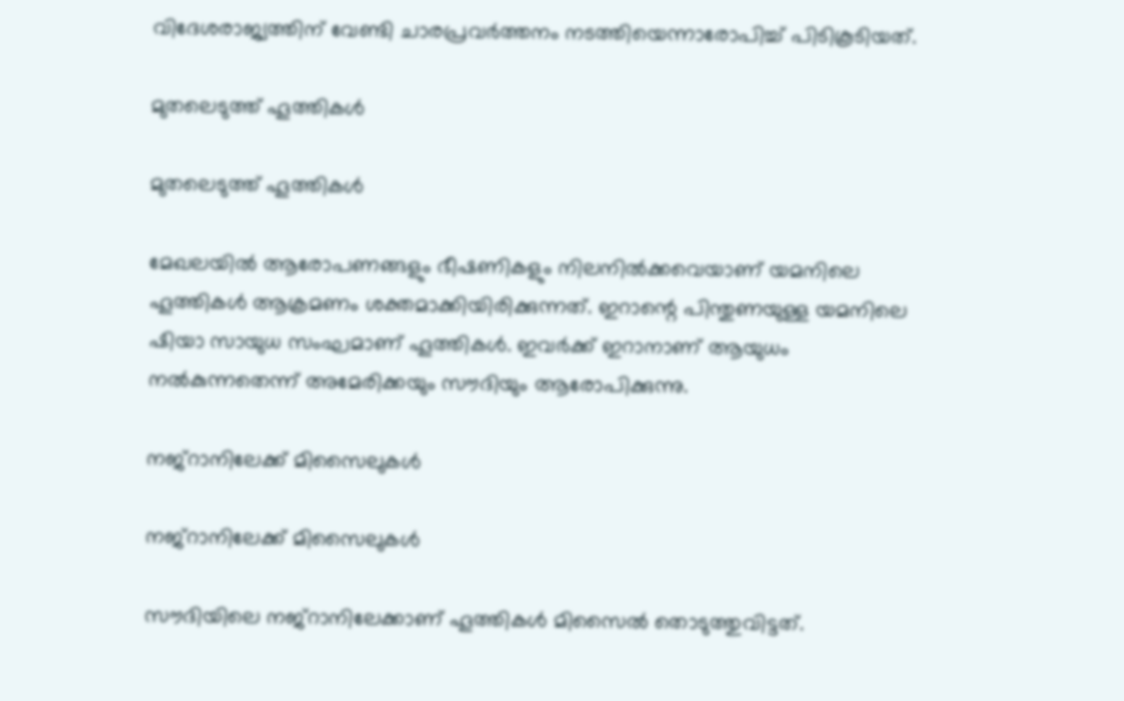വിദേശരാജ്യത്തിന് വേണ്ടി ചാരപ്രവര്‍ത്തനം നടത്തിയെന്നാരോപിച്ച് പിടികൂടിയത്.

മുതലെടുത്ത് ഹൂത്തികള്‍

മുതലെടുത്ത് ഹൂത്തികള്‍

മേഖലയില്‍ ആരോപണങ്ങളും ഭീഷണികളും നിലനില്‍ക്കവെയാണ് യമനിലെ ഹൂത്തികള്‍ ആക്രമണം ശക്തമാക്കിയിരിക്കുന്നത്. ഇറാന്റെ പിന്തുണയുള്ള യമനിലെ ഷിയാ സായുധ സംഘമാണ് ഹൂത്തികള്‍. ഇവര്‍ക്ക് ഇറാനാണ് ആയുധം നല്‍കുന്നതെന്ന് അമേരിക്കയും സൗദിയും ആരോപിക്കുന്നു.

നജ്‌റാനിലേക്ക് മിസൈലുകള്‍

നജ്‌റാനിലേക്ക് മിസൈലുകള്‍

സൗദിയിലെ നജ്‌റാനിലേക്കാണ് ഹൂത്തികള്‍ മിസൈല്‍ തൊടുത്തുവിട്ടത്.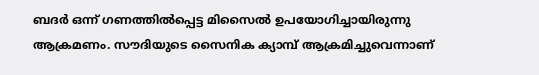ബദര്‍ ഒന്ന് ഗണത്തില്‍പ്പെട്ട മിസൈല്‍ ഉപയോഗിച്ചായിരുന്നു ആക്രമണം. സൗദിയുടെ സൈനിക ക്യാമ്പ് ആക്രമിച്ചുവെന്നാണ്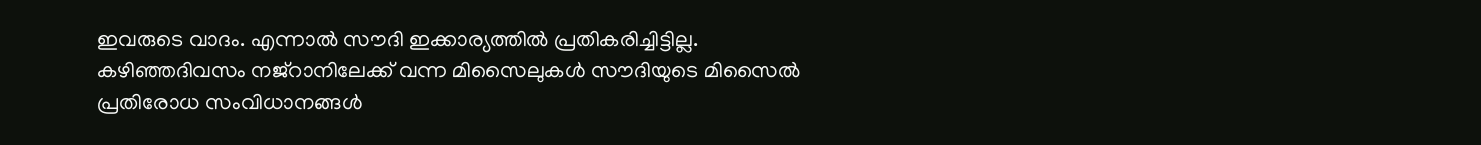ഇവരുടെ വാദം. എന്നാല്‍ സൗദി ഇക്കാര്യത്തില്‍ പ്രതികരിച്ചിട്ടില്ല. കഴിഞ്ഞദിവസം നജ്‌റാനിലേക്ക് വന്ന മിസൈലുകള്‍ സൗദിയുടെ മിസൈല്‍ പ്രതിരോധ സംവിധാനങ്ങള്‍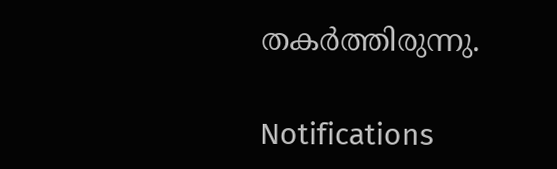തകര്‍ത്തിരുന്നു.

Notifications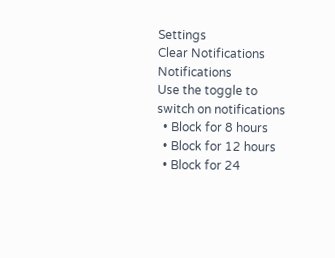Settings
Clear Notifications
Notifications
Use the toggle to switch on notifications
  • Block for 8 hours
  • Block for 12 hours
  • Block for 24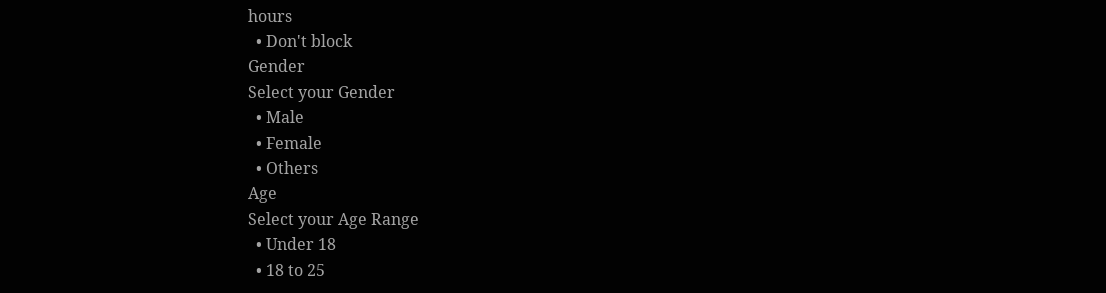hours
  • Don't block
Gender
Select your Gender
  • Male
  • Female
  • Others
Age
Select your Age Range
  • Under 18
  • 18 to 25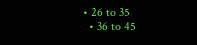• 26 to 35
  • 36 to 45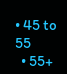• 45 to 55
  • 55+